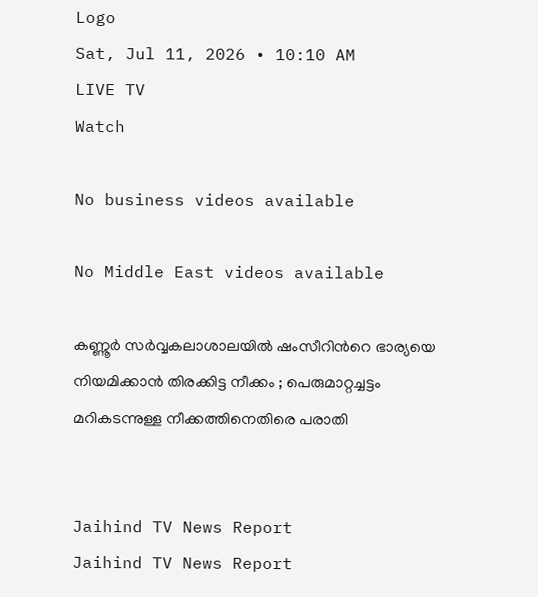Logo
Sat, Jul 11, 2026 • 10:10 AM
LIVE TV
Watch

No business videos available

No Middle East videos available

കണ്ണൂർ സർവ്വകലാശാലയില്‍ ഷംസീറിന്‍റെ ഭാര്യയെ നിയമിക്കാൻ തിരക്കിട്ട നീക്കം ; പെരുമാറ്റച്ചട്ടം മറികടന്നുള്ള നീക്കത്തിനെതിരെ പരാതി


Jaihind TV News Report
Jaihind TV News Report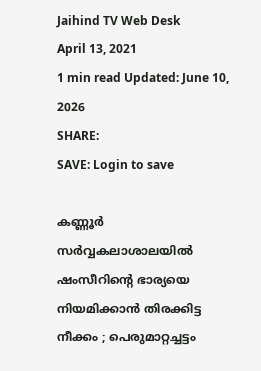Jaihind TV Web Desk
April 13, 2021
1 min read Updated: June 10, 2026
SHARE:
SAVE: Login to save

കണ്ണൂർ സർവ്വകലാശാലയില്‍ ഷംസീറിന്‍റെ ഭാര്യയെ നിയമിക്കാൻ തിരക്കിട്ട നീക്കം ; പെരുമാറ്റച്ചട്ടം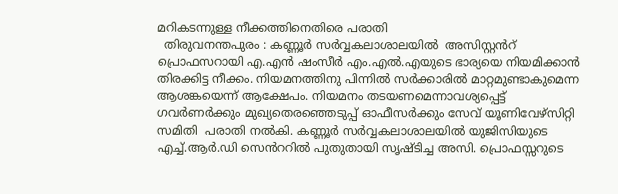മറികടന്നുള്ള നീക്കത്തിനെതിരെ പരാതി
  തിരുവനന്തപുരം : കണ്ണൂർ സർവ്വകലാശാലയില്‍  അസിസ്റ്റൻറ് പ്രൊഫസറായി എ.എന്‍ ഷംസീർ എം.എൽ.എയുടെ ഭാര്യയെ നിയമിക്കാൻ തിരക്കിട്ട നീക്കം. നിയമനത്തിനു പിന്നിൽ സർക്കാരിൽ മാറ്റമുണ്ടാകുമെന്ന ആശങ്കയെന്ന് ആക്ഷേപം. നിയമനം തടയണമെന്നാവശ്യപ്പെട്ട് ഗവർണർക്കും മുഖ്യതെരഞ്ഞെടുപ്പ് ഓഫീസർക്കും സേവ് യൂണിവേഴ്സിറ്റി സമിതി  പരാതി നൽകി. കണ്ണൂർ സർവ്വകലാശാലയിൽ യുജിസിയുടെ എച്ച്.ആർ.ഡി സെൻററിൽ പുതുതായി സൃഷ്ടിച്ച അസി. പ്രൊഫസ്സറുടെ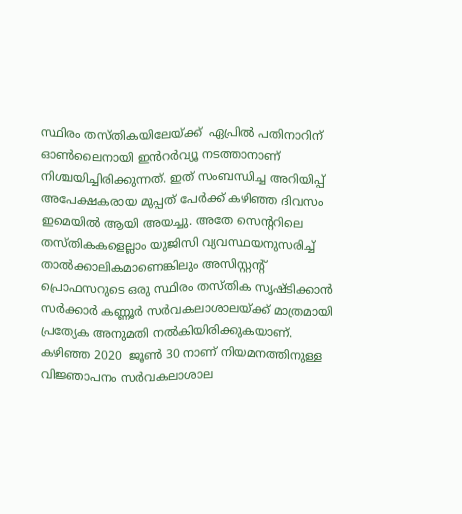സ്ഥിരം തസ്തികയിലേയ്ക്ക്  ഏപ്രിൽ പതിനാറിന്  ഓൺലൈനായി ഇൻറർവ്യൂ നടത്താനാണ് നിശ്ചയിച്ചിരിക്കുന്നത്. ഇത് സംബന്ധിച്ച അറിയിപ്പ്  അപേക്ഷകരായ മുപ്പത് പേർക്ക് കഴിഞ്ഞ ദിവസം ഇമെയിൽ ആയി അയച്ചു. അതേ സെന്‍ററിലെ തസ്തികകളെല്ലാം യുജിസി വ്യവസ്ഥയനുസരിച്ച് താൽക്കാലികമാണെങ്കിലും അസിസ്റ്റന്‍റ് പ്രൊഫസറുടെ ഒരു സ്ഥിരം തസ്തിക സൃഷ്ടിക്കാന്‍ സർക്കാർ കണ്ണൂർ സർവകലാശാലയ്ക്ക് മാത്രമായി പ്രത്യേക അനുമതി നൽകിയിരിക്കുകയാണ്. കഴിഞ്ഞ 2020  ജൂൺ 30 നാണ് നിയമനത്തിനുള്ള വിജ്ഞാപനം സർവകലാശാല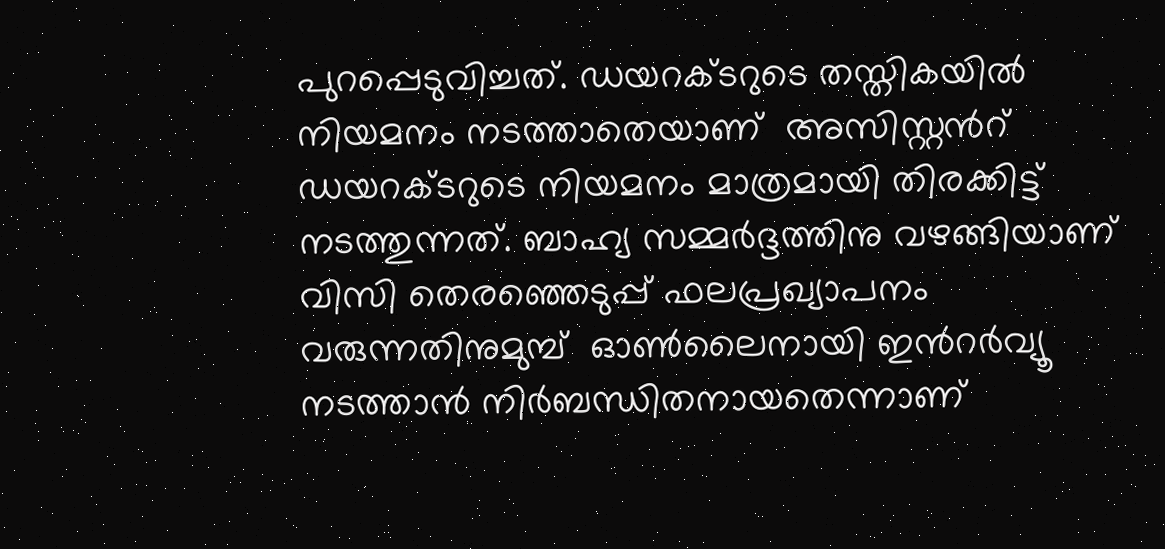പുറപ്പെടുവിച്ചത്. ഡയറക്ടറുടെ തസ്തികയിൽ നിയമനം നടത്താതെയാണ്  അസിസ്റ്റൻറ് ഡയറക്ടറുടെ നിയമനം മാത്രമായി തിരക്കിട്ട്  നടത്തുന്നത്. ബാഹ്യ സമ്മർദ്ദത്തിനു വഴങ്ങിയാണ്  വിസി തെരഞ്ഞെടുപ്പ് ഫലപ്രഖ്യാപനം വരുന്നതിനുമുമ്പ്  ഓൺലൈനായി ഇൻറർവ്യൂ നടത്താന്‍ നിർബന്ധിതനായതെന്നാണ്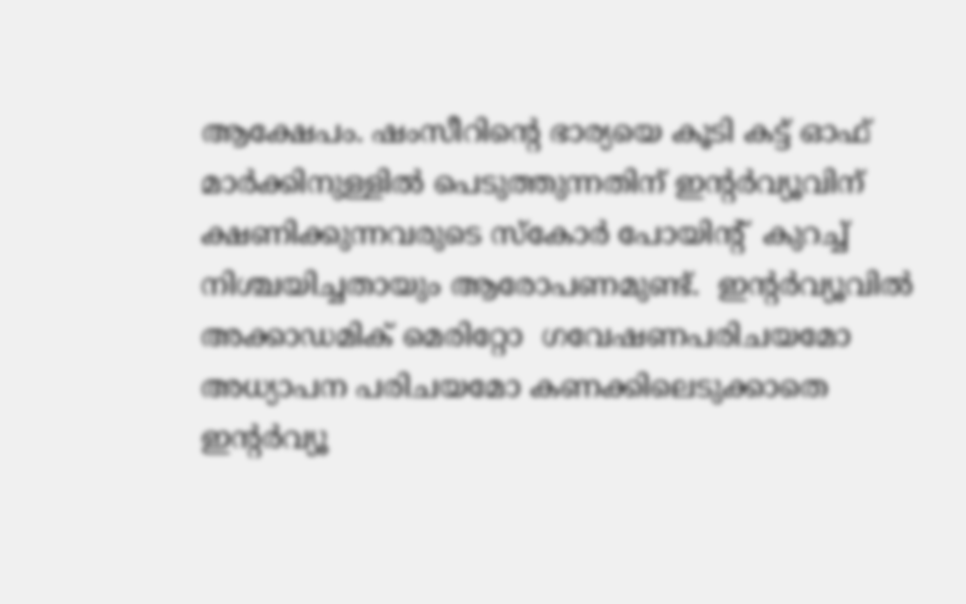ആക്ഷേപം. ഷംസീറിന്‍റെ ഭാര്യയെ കൂടി കട്ട്‌ ഓഫ് മാർക്കിനുള്ളിൽ പെടുത്തുന്നതിന് ഇന്‍റർവ്യൂവിന് ക്ഷണിക്കുന്നവരുടെ സ്കോർ പോയിന്‍റ്  കുറച്ച്  നിശ്ചയിച്ചതായും ആരോപണമുണ്ട്.  ഇന്‍റർവ്യൂവിൽ അക്കാഡമിക് മെരിറ്റോ  ഗവേഷണപരിചയമോ അധ്യാപന പരിചയമോ കണക്കിലെടുക്കാതെ  ഇന്റർവ്യൂ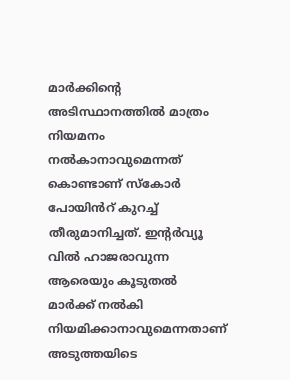മാർക്കിന്റെ അടിസ്ഥാനത്തിൽ മാത്രം നിയമനം നൽകാനാവുമെന്നത് കൊണ്ടാണ് സ്കോർ പോയിൻറ് കുറച്ച്  തീരുമാനിച്ചത്. ഇന്റർവ്യൂ വിൽ ഹാജരാവുന്ന  ആരെയും കൂടുതൽ മാർക്ക്‌ നൽകി നിയമിക്കാനാവുമെന്നതാണ്‌ അടുത്തയിടെ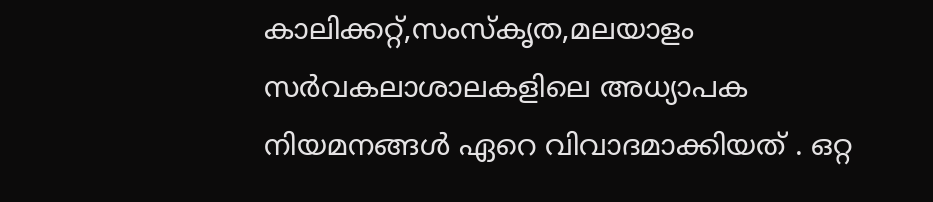കാലിക്കറ്റ്‌,സംസ്കൃത,മലയാളം സർവകലാശാലകളിലെ അധ്യാപക  നിയമനങ്ങൾ ഏറെ വിവാദമാക്കിയത് . ഒറ്റ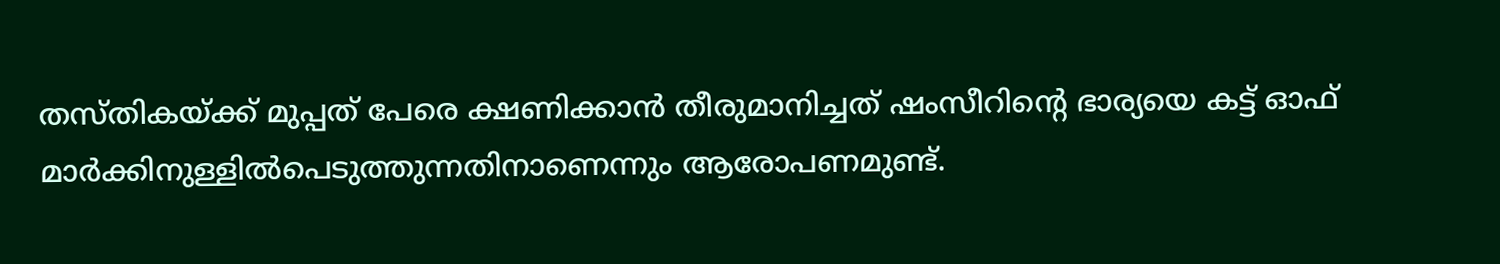തസ്തികയ്ക്ക് മുപ്പത് പേരെ ക്ഷണിക്കാന്‍ തീരുമാനിച്ചത് ഷംസീറിന്റെ ഭാര്യയെ കട്ട്‌ ഓഫ് മാർക്കിനുള്ളിൽപെടുത്തുന്നതിനാണെന്നും ആരോപണമുണ്ട്.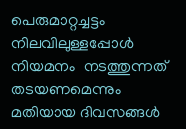പെരുമാറ്റച്ചട്ടം നിലവിലുള്ളപ്പോൾ നിയമനം  നടത്തുന്നത് തടയണമെന്നും മതിയായ ദിവസങ്ങൾ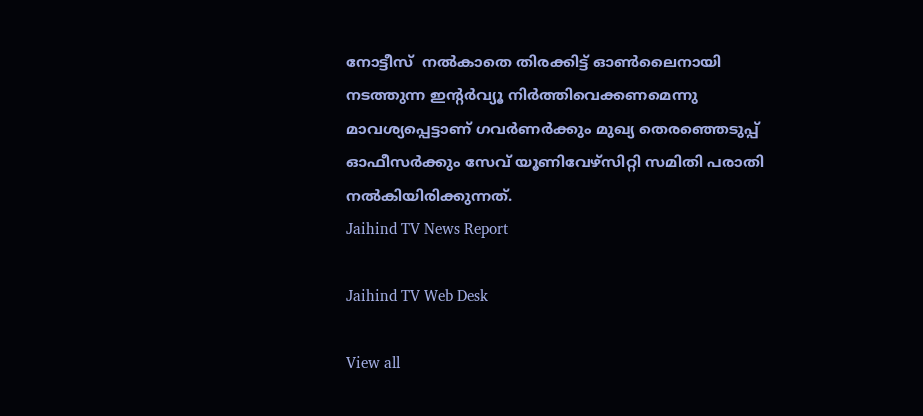നോട്ടീസ്  നൽകാതെ തിരക്കിട്ട് ഓൺലൈനായി നടത്തുന്ന ഇന്റർവ്യൂ നിർത്തിവെക്കണമെന്നു മാവശ്യപ്പെട്ടാണ് ഗവർണർക്കും മുഖ്യ തെരഞ്ഞെടുപ്പ് ഓഫീസർക്കും സേവ് യൂണിവേഴ്സിറ്റി സമിതി പരാതി നൽകിയിരിക്കുന്നത്.
Jaihind TV News Report

Jaihind TV Web Desk

View all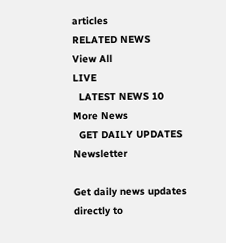articles
RELATED NEWS
View All
LIVE
  LATEST NEWS 10
More News
  GET DAILY UPDATES
Newsletter

Get daily news updates directly to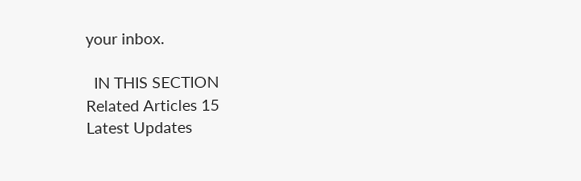your inbox.

  IN THIS SECTION
Related Articles 15
Latest Updates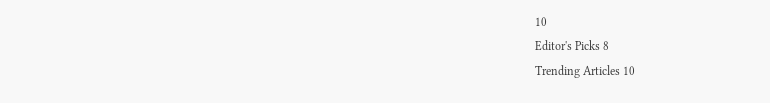10
Editor's Picks 8
Trending Articles 10